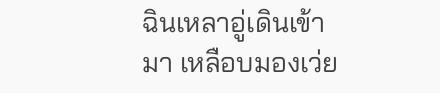ฉินเหลาอู่เดินเข้ามา เหลือบมองเว่ย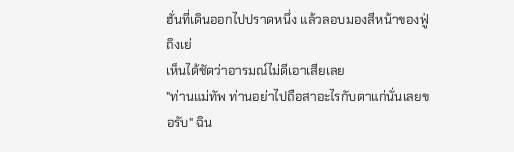ฮั่นที่เดินออกไปปราดหนึ่ง แล้วลอบมองสีหน้าของฟู่ถิงเย่
เห็นได้ชัดว่าอารมณ์ไม่ดีเอาเสียเลย
"ท่านแม่ทัพ ท่านอย่าไปถือสาอะไรกับตาแก่นั่นเลยขอรับ" ฉิน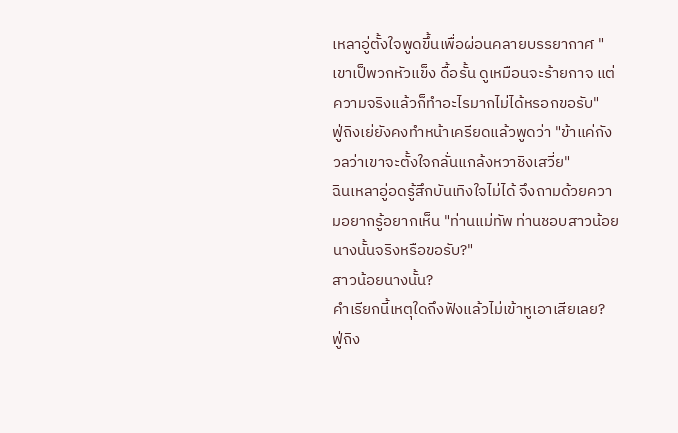เหลาอู่ตั้งใจพูดขึ้นเพื่อผ่อนคลายบรรยากาศ "เขาเป็พวกหัวแข็ง ดื้อรั้น ดูเหมือนจะร้ายกาจ แต่ความจริงแล้วก็ทำอะไรมากไม่ได้หรอกขอรับ"
ฟู่ถิงเย่ยังคงทำหน้าเครียดแล้วพูดว่า "ข้าแค่กังวลว่าเขาจะตั้งใจกลั่นแกล้งหวาชิงเสวี่ย"
ฉินเหลาอู่อดรู้สึกบันเทิงใจไม่ได้ จึงถามด้วยความอยากรู้อยากเห็น "ท่านแม่ทัพ ท่านชอบสาวน้อยนางนั้นจริงหรือขอรับ?"
สาวน้อยนางนั้น?
คำเรียกนี้เหตุใดถึงฟังแล้วไม่เข้าหูเอาเสียเลย?
ฟู่ถิง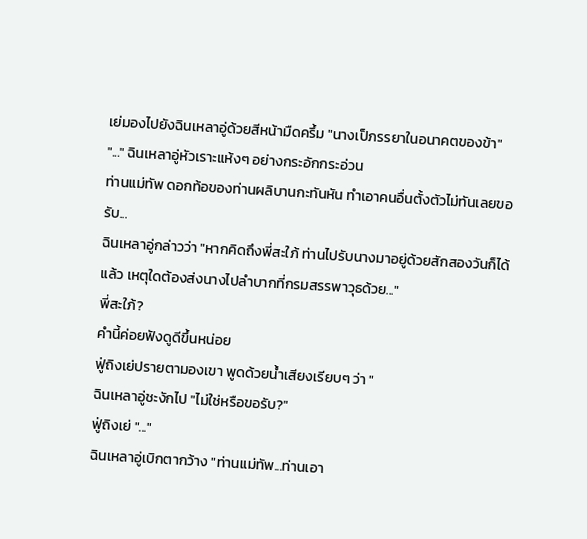เย่มองไปยังฉินเหลาอู่ด้วยสีหน้ามืดครึ้ม "นางเป็ภรรยาในอนาคตของข้า"
"..." ฉินเหลาอู่หัวเราะแห้งๆ อย่างกระอักกระอ่วน
ท่านแม่ทัพ ดอกท้อของท่านผลิบานกะทันหัน ทำเอาคนอื่นตั้งตัวไม่ทันเลยขอรับ...
ฉินเหลาอู่กล่าวว่า "หากคิดถึงพี่สะใภ้ ท่านไปรับนางมาอยู่ด้วยสักสองวันก็ได้แล้ว เหตุใดต้องส่งนางไปลำบากที่กรมสรรพาวุธด้วย..."
พี่สะใภ้?
คำนี้ค่อยฟังดูดีขึ้นหน่อย
ฟู่ถิงเย่ปรายตามองเขา พูดด้วยน้ำเสียงเรียบๆ ว่า "
ฉินเหลาอู่ชะงักไป "ไม่ใช่หรือขอรับ?"
ฟู่ถิงเย่ "..."
ฉินเหลาอู่เบิกตากว้าง "ท่านแม่ทัพ...ท่านเอา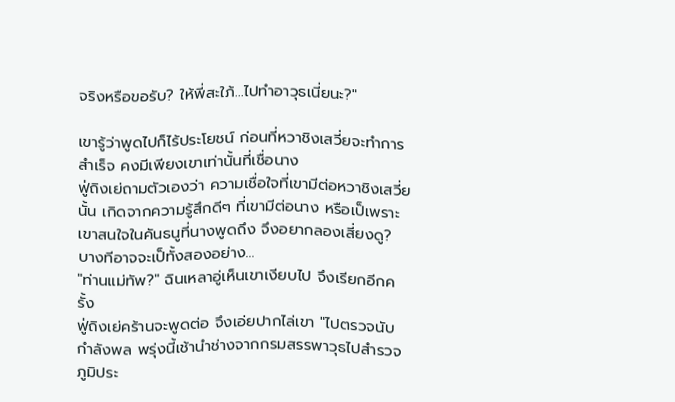จริงหรือขอรับ? ให้พี่สะใภ้...ไปทำอาวุธเนี่ยนะ?"

เขารู้ว่าพูดไปก็ไร้ประโยชน์ ก่อนที่หวาชิงเสวี่ยจะทำการสำเร็จ คงมีเพียงเขาเท่านั้นที่เชื่อนาง
ฟู่ถิงเย่ถามตัวเองว่า ความเชื่อใจที่เขามีต่อหวาชิงเสวี่ยนั้น เกิดจากความรู้สึกดีๆ ที่เขามีต่อนาง หรือเป็เพราะเขาสนใจในคันธนูที่นางพูดถึง จึงอยากลองเสี่ยงดู?
บางทีอาจจะเป็ทั้งสองอย่าง...
"ท่านแม่ทัพ?" ฉินเหลาอู่เห็นเขาเงียบไป จึงเรียกอีกครั้ง
ฟู่ถิงเย่คร้านจะพูดต่อ จึงเอ่ยปากไล่เขา "ไปตรวจนับกำลังพล พรุ่งนี้เช้านำช่างจากกรมสรรพาวุธไปสำรวจภูมิประ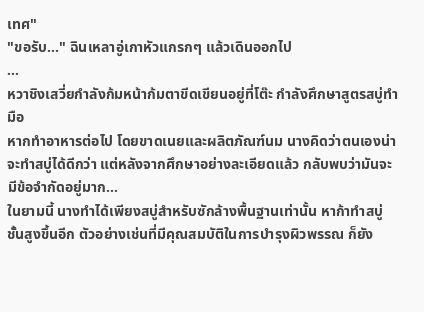เทศ"
"ขอรับ..." ฉินเหลาอู่เกาหัวแกรกๆ แล้วเดินออกไป
...
หวาชิงเสวี่ยกำลังก้มหน้าก้มตาขีดเขียนอยู่ที่โต๊ะ กำลังศึกษาสูตรสบู่ทำมือ
หากทำอาหารต่อไป โดยขาดเนยและผลิตภัณฑ์นม นางคิดว่าตนเองน่าจะทำสบู่ได้ดีกว่า แต่หลังจากศึกษาอย่างละเอียดแล้ว กลับพบว่ามันจะมีข้อจำกัดอยู่มาก...
ในยามนี้ นางทำได้เพียงสบู่สำหรับซักล้างพื้นฐานเท่านั้น หาก้าทำสบู่ชั้นสูงขึ้นอีก ตัวอย่างเช่นที่มีคุณสมบัติในการบำรุงผิวพรรณ ก็ยัง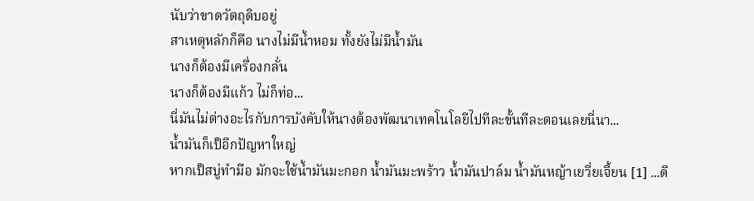นับว่าขาดวัตถุดิบอยู่
สาเหตุหลักก็คือ นางไม่มีน้ำหอม ทั้งยังไม่มีน้ำมัน
นางก็ต้องมีเครื่องกลั่น
นางก็ต้องมีแก้ว ไม่ก็ท่อ...
นี่มันไม่ต่างอะไรกับการบังคับให้นางต้องพัฒนาเทคโนโลยีไปทีละขั้นทีละตอนเลยนี่นา...
น้ำมันก็เป็อีกปัญหาใหญ่
หากเป็สบู่ทำมือ มักจะใช้น้ำมันมะกอก น้ำมันมะพร้าว น้ำมันปาล์ม น้ำมันหญ้าเยวี่ยเจี้ยน [1] ...ดี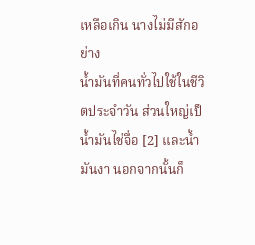เหลือเกิน นางไม่มีสักอย่าง
น้ำมันที่คนทั่วไปใช้ในชีวิตประจำวัน ส่วนใหญ่เป็น้ำมันไช่จื่อ [2] และน้ำมันงา นอกจากนั้นก็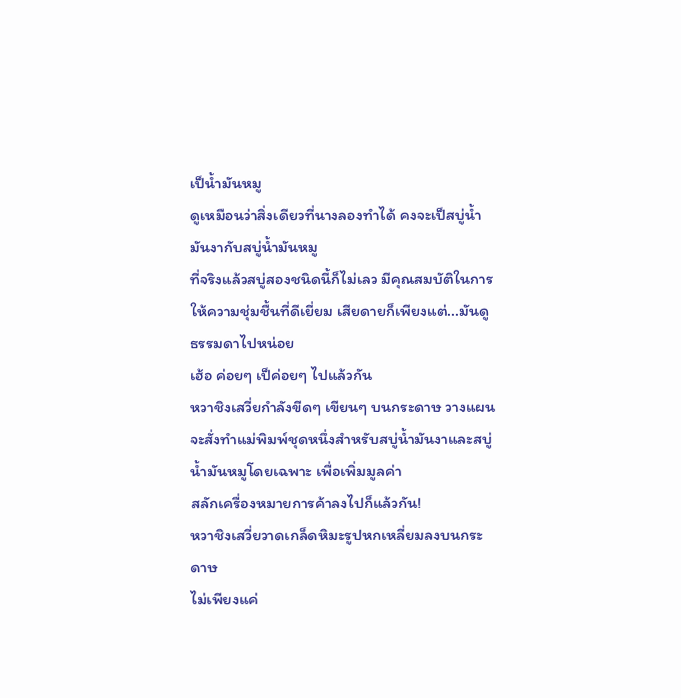เป็น้ำมันหมู
ดูเหมือนว่าสิ่งเดียวที่นางลองทำได้ คงจะเป็สบู่น้ำมันงากับสบู่น้ำมันหมู
ที่จริงแล้วสบู่สองชนิดนี้ก็ไม่เลว มีคุณสมบัติในการให้ความชุ่มชื้นที่ดีเยี่ยม เสียดายก็เพียงแต่...มันดูธรรมดาไปหน่อย
เฮ้อ ค่อยๆ เป็ค่อยๆ ไปแล้วกัน
หวาชิงเสวี่ยกำลังขีดๆ เขียนๆ บนกระดาษ วางแผนจะสั่งทำแม่พิมพ์ชุดหนึ่งสำหรับสบู่น้ำมันงาและสบู่น้ำมันหมูโดยเฉพาะ เพื่อเพิ่มมูลค่า
สลักเครื่องหมายการค้าลงไปก็แล้วกัน!
หวาชิงเสวี่ยวาดเกล็ดหิมะรูปหกเหลี่ยมลงบนกระดาษ
ไม่เพียงแค่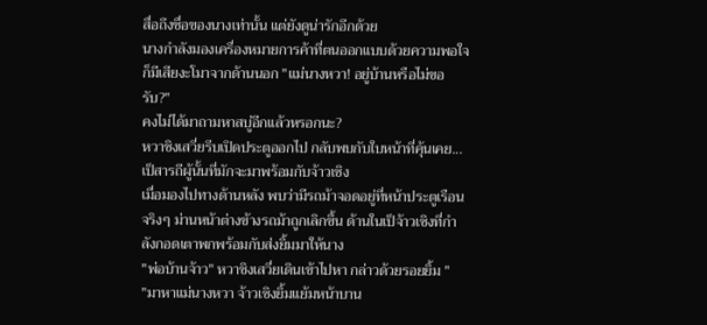สื่อถึงชื่อของนางเท่านั้น แต่ยังดูน่ารักอีกด้วย
นางกำลังมองเครื่องหมายการค้าที่ตนออกแบบด้วยความพอใจ ก็มีเสียงะโมาจากด้านนอก "แม่นางหวา! อยู่บ้านหรือไม่ขอรับ?"
คงไม่ได้มาถามหาสบู่อีกแล้วหรอกนะ?
หวาชิงเสวี่ยรีบเปิดประตูออกไป กลับพบกับใบหน้าที่คุ้นเคย...เป็สารถีผู้นั้นที่มักจะมาพร้อมกับจ้าวเซิง
เมื่อมองไปทางด้านหลัง พบว่ามีรถม้าจอดอยู่ที่หน้าประตูเรือนจริงๆ ม่านหน้าต่างข้างรถม้าถูกเลิกขึ้น ด้านในเป็จ้าวเซิงที่กำลังกอดเตาพกพร้อมกับส่งยิ้มมาให้นาง
"พ่อบ้านจ้าว" หวาชิงเสวี่ยเดินเข้าไปหา กล่าวด้วยรอยยิ้ม "
"มาหาแม่นางหวา จ้าวเซิงยิ้มแย้มหน้าบาน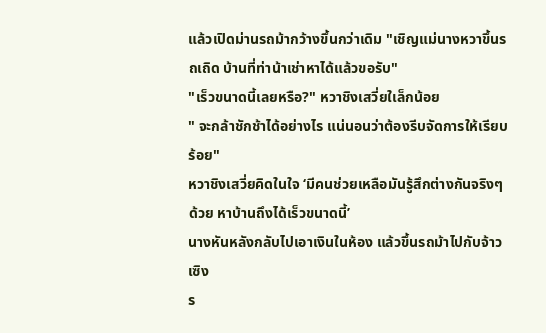แล้วเปิดม่านรถม้ากว้างขึ้นกว่าเดิม "เชิญแม่นางหวาขึ้นรถเถิด บ้านที่ท่าน้าเช่าหาได้แล้วขอรับ"
"เร็วขนาดนี้เลยหรือ?" หวาชิงเสวี่ยใเล็กน้อย
" จะกล้าชักช้าได้อย่างไร แน่นอนว่าต้องรีบจัดการให้เรียบร้อย"
หวาชิงเสวี่ยคิดในใจ ‘มีคนช่วยเหลือมันรู้สึกต่างกันจริงๆ ด้วย หาบ้านถึงได้เร็วขนาดนี้’
นางหันหลังกลับไปเอาเงินในห้อง แล้วขึ้นรถม้าไปกับจ้าวเซิง
ร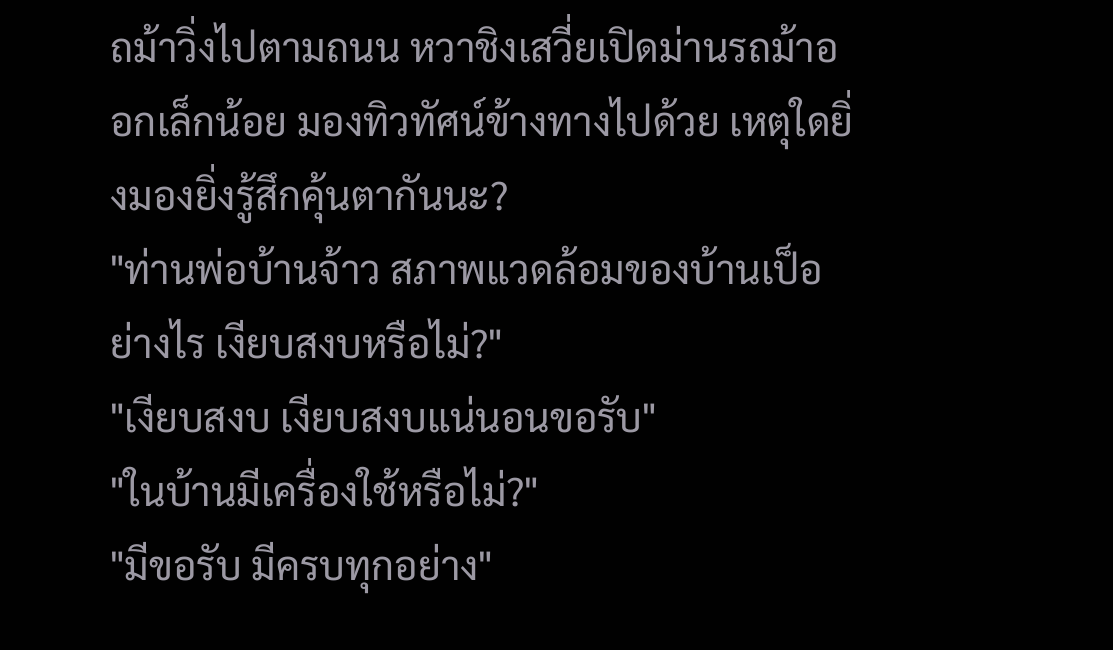ถม้าวิ่งไปตามถนน หวาชิงเสวี่ยเปิดม่านรถม้าออกเล็กน้อย มองทิวทัศน์ข้างทางไปด้วย เหตุใดยิ่งมองยิ่งรู้สึกคุ้นตากันนะ?
"ท่านพ่อบ้านจ้าว สภาพแวดล้อมของบ้านเป็อย่างไร เงียบสงบหรือไม่?"
"เงียบสงบ เงียบสงบแน่นอนขอรับ"
"ในบ้านมีเครื่องใช้หรือไม่?"
"มีขอรับ มีครบทุกอย่าง"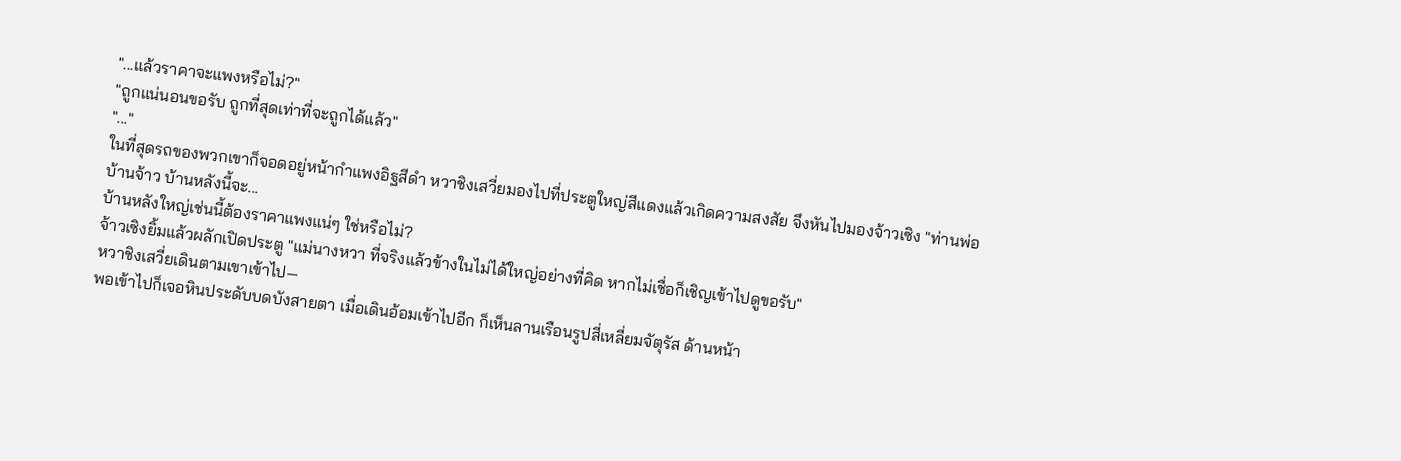"...แล้วราคาจะแพงหรือไม่?"
"ถูกแน่นอนขอรับ ถูกที่สุดเท่าที่จะถูกได้แล้ว"
"..."
ในที่สุดรถของพวกเขาก็จอดอยู่หน้ากำแพงอิฐสีดำ หวาชิงเสวี่ยมองไปที่ประตูใหญ่สีแดงแล้วเกิดความสงสัย จึงหันไปมองจ้าวเซิง "ท่านพ่อบ้านจ้าว บ้านหลังนี้จะ...
บ้านหลังใหญ่เช่นนี้ต้องราคาแพงแน่ๆ ใช่หรือไม่?
จ้าวเซิงยิ้มแล้วผลักเปิดประตู "แม่นางหวา ที่จริงแล้วข้างในไม่ได้ใหญ่อย่างที่คิด หากไม่เชื่อก็เชิญเข้าไปดูขอรับ"
หวาชิงเสวี่ยเดินตามเขาเข้าไป—
พอเข้าไปก็เจอหินประดับบดบังสายตา เมื่อเดินอ้อมเข้าไปอีก ก็เห็นลานเรือนรูปสี่เหลี่ยมจัตุรัส ด้านหน้า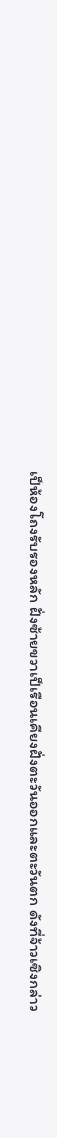เป็ห้องโถงรับรองหลัก ฝั่งซ้ายขวาเป็เรือนเคียงฝั่งตะวันออกและตะวันตก ดังที่จ้าวเซิงกล่าว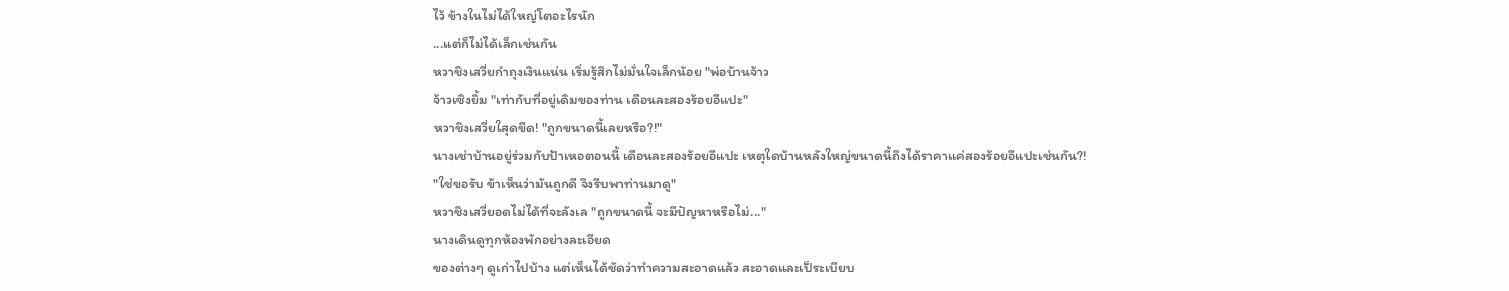ไว้ ข้างในไม่ได้ใหญ่โตอะไรนัก
...แต่ก็ไม่ได้เล็กเช่นกัน
หวาชิงเสวี่ยกำถุงเงินแน่น เริ่มรู้สึกไม่มั่นใจเล็กน้อย "พ่อบ้านจ้าว
จ้าวเซิงยิ้ม "เท่ากับที่อยู่เดิมของท่าน เดือนละสองร้อยอีแปะ"
หวาชิงเสวี่ยใสุดขีด! "ถูกขนาดนี้เลยหรือ?!"
นางเช่าบ้านอยู่ร่วมกับป้าเหอตอนนี้ เดือนละสองร้อยอีแปะ เหตุใดบ้านหลังใหญ่ขนาดนี้ถึงได้ราคาแค่สองร้อยอีแปะเช่นกัน?!
"ใช่ขอรับ ข้าเห็นว่ามันถูกดี จึงรีบพาท่านมาดู"
หวาชิงเสวี่ยอดไม่ได้ที่จะลังเล "ถูกขนาดนี้ จะมีปัญหาหรือไม่..."
นางเดินดูทุกห้องพักอย่างละเอียด
ของต่างๆ ดูเก่าไปบ้าง แต่เห็นได้ชัดว่าทำความสะอาดแล้ว สะอาดและเป็ระเบียบ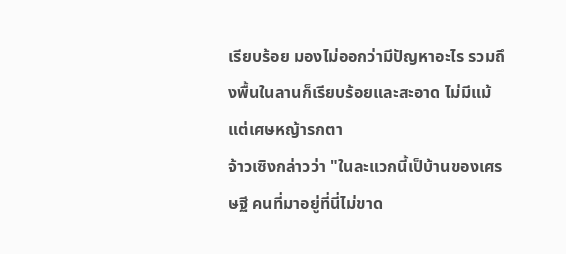เรียบร้อย มองไม่ออกว่ามีปัญหาอะไร รวมถึงพื้นในลานก็เรียบร้อยและสะอาด ไม่มีแม้แต่เศษหญ้ารกตา
จ้าวเซิงกล่าวว่า "ในละแวกนี้เป็บ้านของเศรษฐี คนที่มาอยู่ที่นี่ไม่ขาด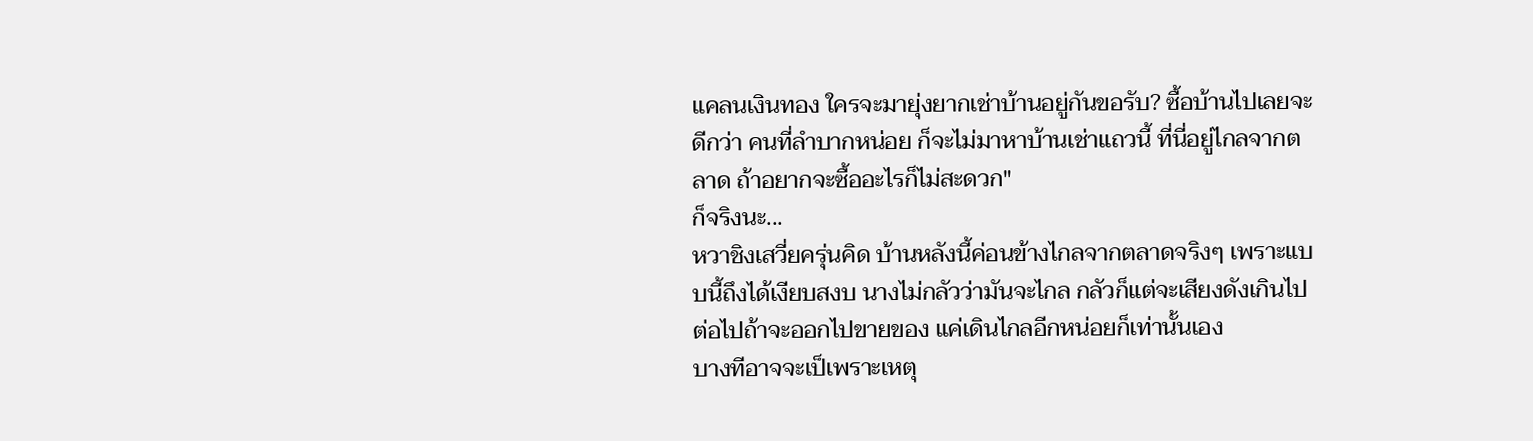แคลนเงินทอง ใครจะมายุ่งยากเช่าบ้านอยู่กันขอรับ? ซื้อบ้านไปเลยจะดีกว่า คนที่ลำบากหน่อย ก็จะไม่มาหาบ้านเช่าแถวนี้ ที่นี่อยู่ไกลจากตลาด ถ้าอยากจะซื้ออะไรก็ไม่สะดวก"
ก็จริงนะ...
หวาชิงเสวี่ยครุ่นคิด บ้านหลังนี้ค่อนข้างไกลจากตลาดจริงๆ เพราะแบบนี้ถึงได้เงียบสงบ นางไม่กลัวว่ามันจะไกล กลัวก็แต่จะเสียงดังเกินไป
ต่อไปถ้าจะออกไปขายของ แค่เดินไกลอีกหน่อยก็เท่านั้นเอง
บางทีอาจจะเป็เพราะเหตุ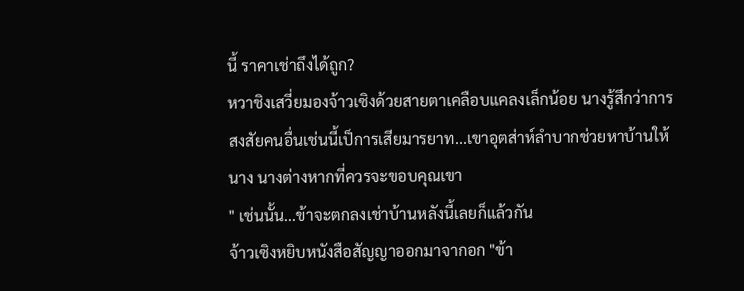นี้ ราคาเช่าถึงได้ถูก?
หวาชิงเสวี่ยมองจ้าวเซิงด้วยสายตาเคลือบแคลงเล็กน้อย นางรู้สึกว่าการสงสัยคนอื่นเช่นนี้เป็การเสียมารยาท...เขาอุตส่าห์ลำบากช่วยหาบ้านให้นาง นางต่างหากที่ควรจะขอบคุณเขา
" เช่นนั้น...ข้าจะตกลงเช่าบ้านหลังนี้เลยก็แล้วกัน
จ้าวเซิงหยิบหนังสือสัญญาออกมาจากอก "ข้า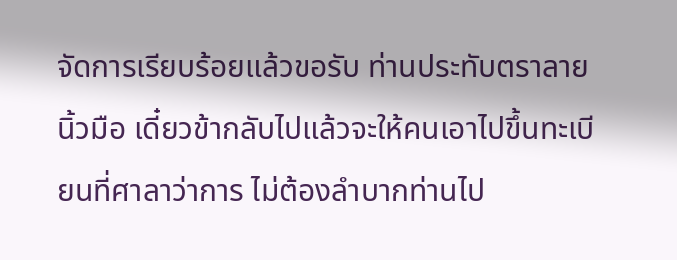จัดการเรียบร้อยแล้วขอรับ ท่านประทับตราลายนิ้วมือ เดี๋ยวข้ากลับไปแล้วจะให้คนเอาไปขึ้นทะเบียนที่ศาลาว่าการ ไม่ต้องลำบากท่านไป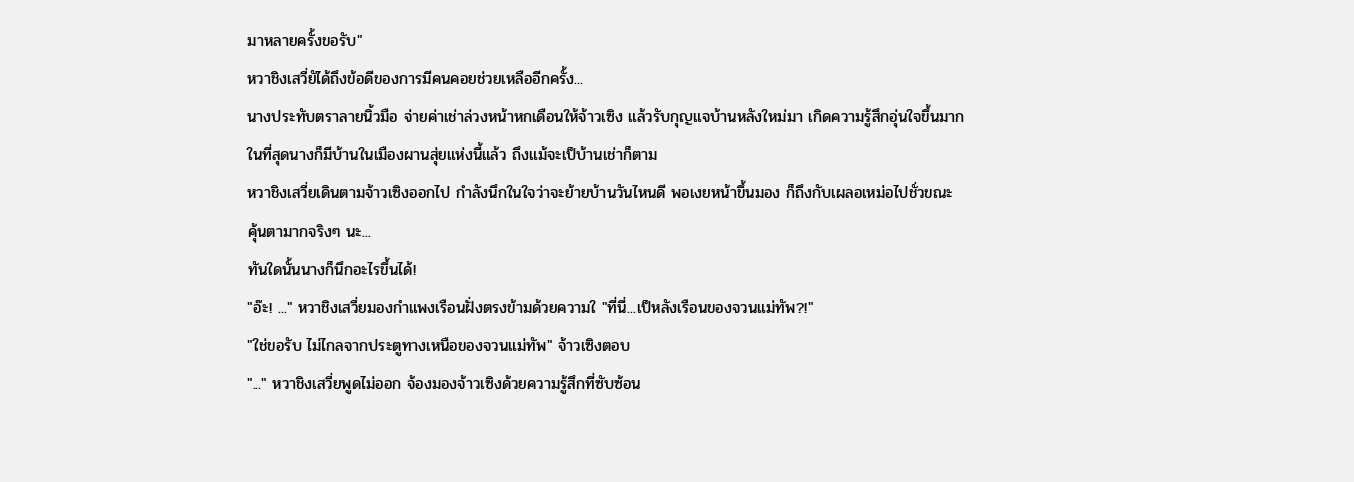มาหลายครั้งขอรับ"
หวาชิงเสวี่ยัได้ถึงข้อดีของการมีคนคอยช่วยเหลืออีกครั้ง...
นางประทับตราลายนิ้วมือ จ่ายค่าเช่าล่วงหน้าหกเดือนให้จ้าวเซิง แล้วรับกุญแจบ้านหลังใหม่มา เกิดความรู้สึกอุ่นใจขึ้นมาก
ในที่สุดนางก็มีบ้านในเมืองผานสุ่ยแห่งนี้แล้ว ถึงแม้จะเป็บ้านเช่าก็ตาม
หวาชิงเสวี่ยเดินตามจ้าวเซิงออกไป กำลังนึกในใจว่าจะย้ายบ้านวันไหนดี พอเงยหน้าขึ้นมอง ก็ถึงกับเผลอเหม่อไปชั่วขณะ
คุ้นตามากจริงๆ นะ...
ทันใดนั้นนางก็นึกอะไรขึ้นได้!
"อ๊ะ! ..." หวาชิงเสวี่ยมองกำแพงเรือนฝั่งตรงข้ามด้วยความใ "ที่นี่...เป็หลังเรือนของจวนแม่ทัพ?!"
"ใช่ขอรับ ไม่ไกลจากประตูทางเหนือของจวนแม่ทัพ" จ้าวเซิงตอบ
"..." หวาชิงเสวี่ยพูดไม่ออก จ้องมองจ้าวเซิงด้วยความรู้สึกที่ซับซ้อน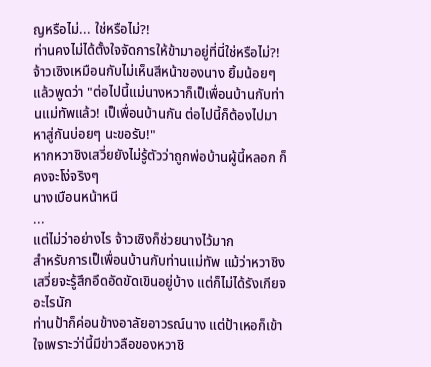ญหรือไม่... ใช่หรือไม่?!
ท่านคงไม่ได้ตั้งใจจัดการให้ข้ามาอยู่ที่นี่ใช่หรือไม่?!
จ้าวเซิงเหมือนกับไม่เห็นสีหน้าของนาง ยิ้มน้อยๆ แล้วพูดว่า "ต่อไปนี้แม่นางหวาก็เป็เพื่อนบ้านกับท่านแม่ทัพแล้ว! เป็เพื่อนบ้านกัน ต่อไปนี้ก็ต้องไปมาหาสู่กันบ่อยๆ นะขอรับ!"
หากหวาชิงเสวี่ยยังไม่รู้ตัวว่าถูกพ่อบ้านผู้นี้หลอก ก็คงจะโง่จริงๆ
นางเบือนหน้าหนี
...
แต่ไม่ว่าอย่างไร จ้าวเซิงก็ช่วยนางไว้มาก
สำหรับการเป็เพื่อนบ้านกับท่านแม่ทัพ แม้ว่าหวาชิงเสวี่ยจะรู้สึกอึดอัดขัดเขินอยู่บ้าง แต่ก็ไม่ได้รังเกียจอะไรนัก
ท่านป้าก็ค่อนข้างอาลัยอาวรณ์นาง แต่ป้าเหอก็เข้าใจเพราะว่า่นี้มีข่าวลือของหวาชิ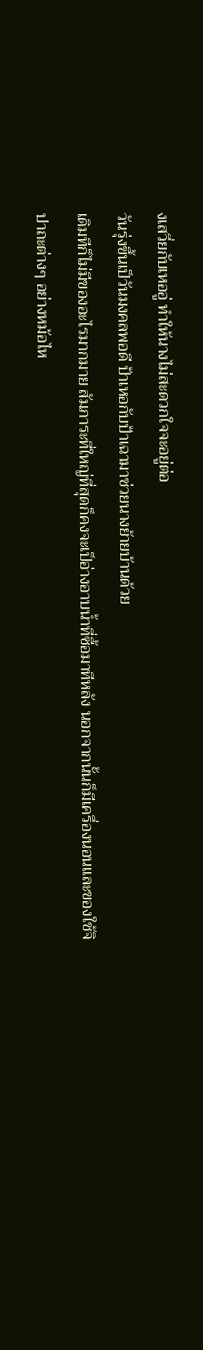งเสวี่ยกับเหออู่ ทำให้นางไม่สะดวกใจจะอยู่ต่อ
วันรุ่งขึ้นเป็วันมงคลพอดี ป้าเหอกับป้าเฉามาช่วยนางย้ายบ้านด้วย
เดิมทีก็ไม่มีของอะไรมากมาย สัมภาระที่ใหญ่ที่สุดก็คงจะเป็อ่างอาบน้ำที่ซื้อมาทีหลัง นอกจากนั้นก็มีเครื่องนอนและของใช้จิปาถะต่างๆ อย่างหม้อไห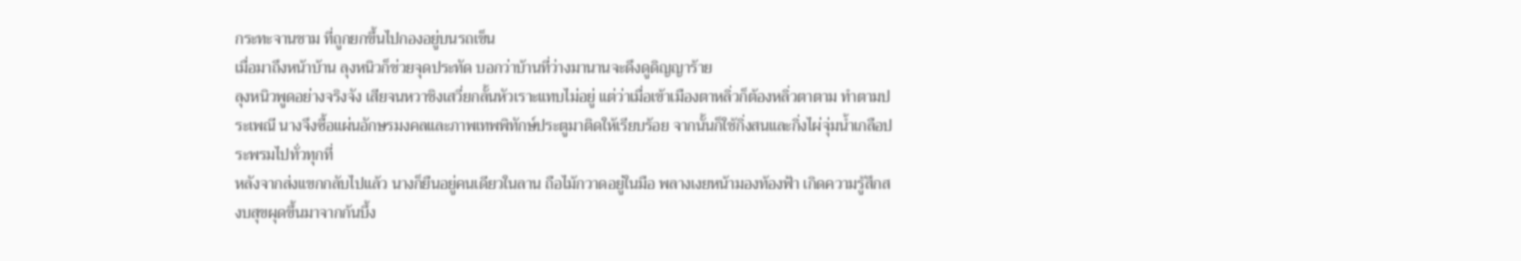กระทะจานชาม ที่ถูกยกขึ้นไปกองอยู่บนรถเข็น
เมื่อมาถึงหน้าบ้าน ลุงหนิวก็ช่วยจุดประทัด บอกว่าบ้านที่ว่างมานานจะดึงดูดิญญาร้าย
ลุงหนิวพูดอย่างจริงจัง เสียจนหวาชิงเสวี่ยกลั้นหัวเราะแทบไม่อยู่ แต่ว่าเมื่อเข้าเมืองตาหลิ่วก็ต้องหลิ่วตาตาม ทำตามประเพณี นางจึงซื้อแผ่นอักษรมงคลและภาพเทพพิทักษ์ประตูมาติดให้เรียบร้อย จากนั้นก็ใช้กิ่งสนและกิ่งไผ่จุ่มน้ำเกลือประพรมไปทั่วทุกที่
หลังจากส่งแขกกลับไปแล้ว นางก็ยืนอยู่คนเดียวในลาน ถือไม้กวาดอยู่ในมือ พลางเงยหน้ามองท้องฟ้า เกิดความรู้สึกสงบสุขผุดขึ้นมาจากก้นบึ้ง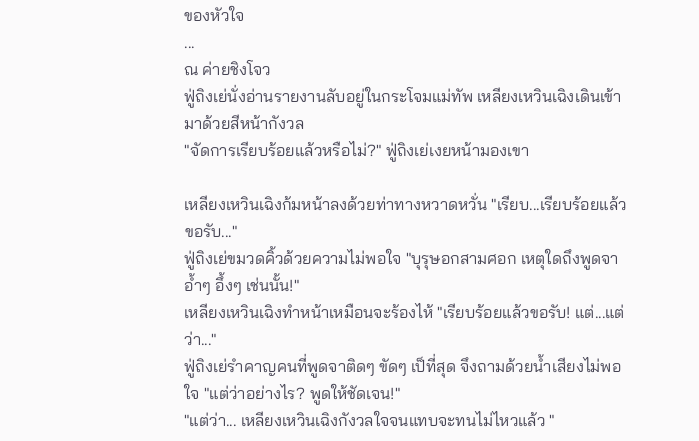ของหัวใจ
...
ณ ค่ายชิงโจว
ฟู่ถิงเย่นั่งอ่านรายงานลับอยู่ในกระโจมแม่ทัพ เหลียงเหวินเฉิงเดินเข้ามาด้วยสีหน้ากังวล
"จัดการเรียบร้อยแล้วหรือไม่?" ฟู่ถิงเย่เงยหน้ามองเขา

เหลียงเหวินเฉิงก้มหน้าลงด้วยท่าทางหวาดหวั่น "เรียบ...เรียบร้อยแล้วขอรับ..."
ฟู่ถิงเย่ขมวดคิ้วด้วยความไม่พอใจ "บุรุษอกสามศอก เหตุใดถึงพูดจาอ้ำๆ อึ้งๆ เช่นนั้น!"
เหลียงเหวินเฉิงทำหน้าเหมือนจะร้องไห้ "เรียบร้อยแล้วขอรับ! แต่...แต่ว่า..."
ฟู่ถิงเย่รำคาญคนที่พูดจาติดๆ ขัดๆ เป็ที่สุด จึงถามด้วยน้ำเสียงไม่พอใจ "แต่ว่าอย่างไร? พูดให้ชัดเจน!"
"แต่ว่า... เหลียงเหวินเฉิงกังวลใจจนแทบจะทนไม่ไหวแล้ว "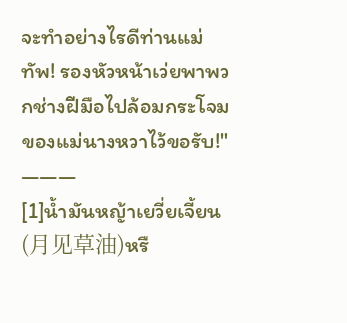จะทำอย่างไรดีท่านแม่ทัพ! รองหัวหน้าเว่ยพาพวกช่างฝีมือไปล้อมกระโจมของแม่นางหวาไว้ขอรับ!"
———
[1]น้ำมันหญ้าเยวี่ยเจี้ยน(月见草油)หรื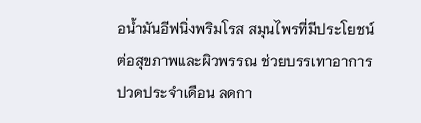อน้ำมันอีฟนิ่งพริมโรส สมุนไพรที่มีประโยชน์ต่อสุขภาพและผิวพรรณ ช่วยบรรเทาอาการปวดประจำเดือน ลดกา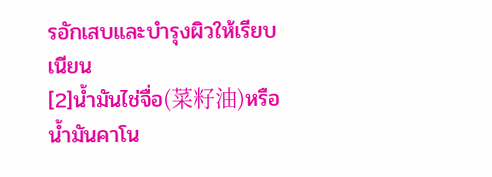รอักเสบและบำรุงผิวให้เรียบเนียน
[2]น้ำมันไช่จื่อ(菜籽油)หรือน้ำมันคาโน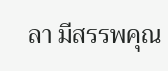ลา มีสรรพคุณ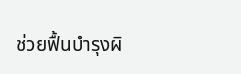ช่วยฟื้นบำรุงผิ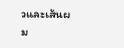วและเส้นผม